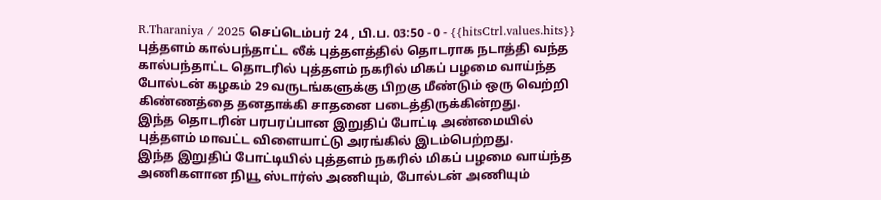R.Tharaniya / 2025 செப்டெம்பர் 24 , பி.ப. 03:50 - 0 - {{hitsCtrl.values.hits}}
புத்தளம் கால்பந்தாட்ட லீக் புத்தளத்தில் தொடராக நடாத்தி வந்த கால்பந்தாட்ட தொடரில் புத்தளம் நகரில் மிகப் பழமை வாய்ந்த போல்டன் கழகம் 29 வருடங்களுக்கு பிறகு மீண்டும் ஒரு வெற்றி கிண்ணத்தை தனதாக்கி சாதனை படைத்திருக்கின்றது.
இந்த தொடரின் பரபரப்பான இறுதிப் போட்டி அண்மையில் புத்தளம் மாவட்ட விளையாட்டு அரங்கில் இடம்பெற்றது.
இந்த இறுதிப் போட்டியில் புத்தளம் நகரில் மிகப் பழமை வாய்ந்த அணிகளான நியூ ஸ்டார்ஸ் அணியும், போல்டன் அணியும்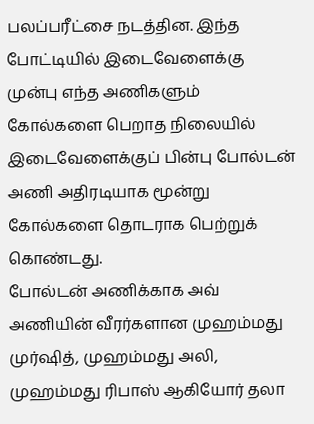பலப்பரீட்சை நடத்தின. இந்த போட்டியில் இடைவேளைக்கு முன்பு எந்த அணிகளும் கோல்களை பெறாத நிலையில் இடைவேளைக்குப் பின்பு போல்டன் அணி அதிரடியாக மூன்று கோல்களை தொடராக பெற்றுக் கொண்டது.
போல்டன் அணிக்காக அவ் அணியின் வீரர்களான முஹம்மது முர்ஷித், முஹம்மது அலி, முஹம்மது ரிபாஸ் ஆகியோர் தலா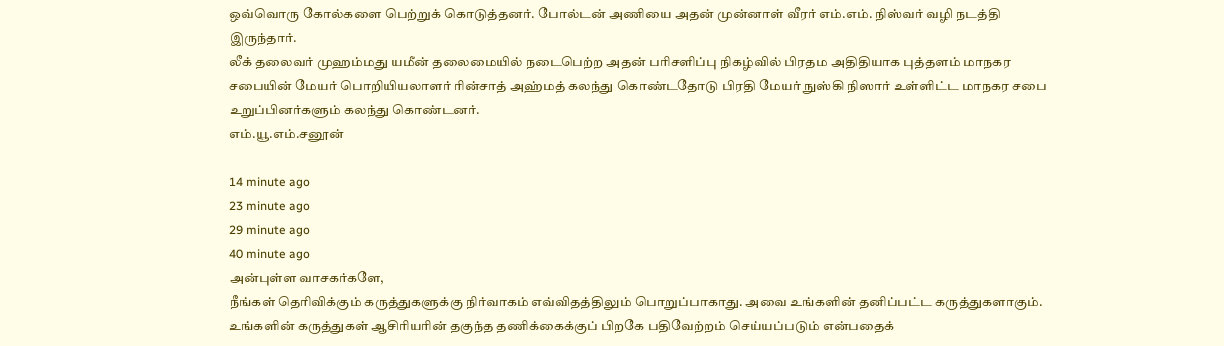ஒவ்வொரு கோல்களை பெற்றுக் கொடுத்தனர். போல்டன் அணியை அதன் முன்னாள் வீரர் எம்.எம். நிஸ்வர் வழி நடத்தி இருந்தார்.
லீக் தலைவர் முஹம்மது யமீன் தலைமையில் நடைபெற்ற அதன் பரிசளிப்பு நிகழ்வில் பிரதம அதிதியாக புத்தளம் மாநகர சபையின் மேயர் பொறியியலாளர் ரின்சாத் அஹ்மத் கலந்து கொண்டதோடு பிரதி மேயர் நுஸ்கி நிஸார் உள்ளிட்ட மாநகர சபை உறுப்பினர்களும் கலந்து கொண்டனர்.
எம்.யூ.எம்.சனூன்

14 minute ago
23 minute ago
29 minute ago
40 minute ago
அன்புள்ள வாசகர்களே,
நீங்கள் தெரிவிக்கும் கருத்துகளுக்கு நிர்வாகம் எவ்விதத்திலும் பொறுப்பாகாது. அவை உங்களின் தனிப்பட்ட கருத்துகளாகும். உங்களின் கருத்துகள் ஆசிரியரின் தகுந்த தணிக்கைக்குப் பிறகே பதிவேற்றம் செய்யப்படும் என்பதைக்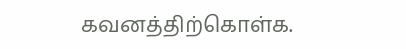கவனத்திற்கொள்க.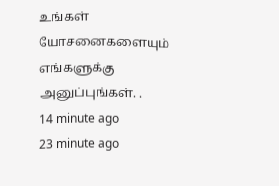உங்கள் யோசனைகளையும் எங்களுக்கு அனுப்புங்கள். .
14 minute ago
23 minute ago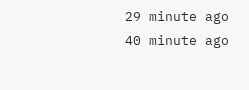29 minute ago
40 minute ago